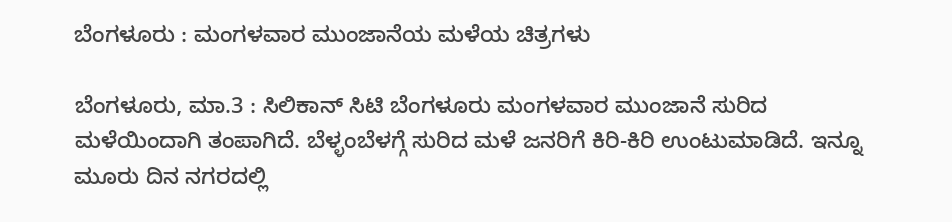ಬೆಂಗಳೂರು : ಮಂಗಳವಾರ ಮುಂಜಾನೆಯ ಮಳೆಯ ಚಿತ್ರಗಳು

ಬೆಂಗಳೂರು, ಮಾ.3 : ಸಿಲಿಕಾನ್ ಸಿಟಿ ಬೆಂಗಳೂರು ಮಂಗಳವಾರ ಮುಂಜಾನೆ ಸುರಿದ ಮಳೆಯಿಂದಾಗಿ ತಂಪಾಗಿದೆ. ಬೆಳ್ಳಂಬೆಳಗ್ಗೆ ಸುರಿದ ಮಳೆ ಜನರಿಗೆ ಕಿರಿ-ಕಿರಿ ಉಂಟುಮಾಡಿದೆ. ಇನ್ನೂ ಮೂರು ದಿನ ನಗರದಲ್ಲಿ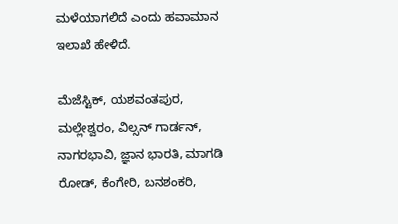ಮಳೆಯಾಗಲಿದೆ ಎಂದು ಹವಾಮಾನ ಇಲಾಖೆ ಹೇಳಿದೆ.

ಮೆಜೆಸ್ಟಿಕ್, ಯಶವಂತಪುರ, ಮಲ್ಲೇಶ್ವರಂ, ವಿಲ್ಸನ್ ಗಾರ್ಡನ್, ನಾಗರಭಾವಿ, ಜ್ಞಾನ ಭಾರತಿ, ಮಾಗಡಿ ರೋಡ್, ಕೆಂಗೇರಿ, ಬನಶಂಕರಿ,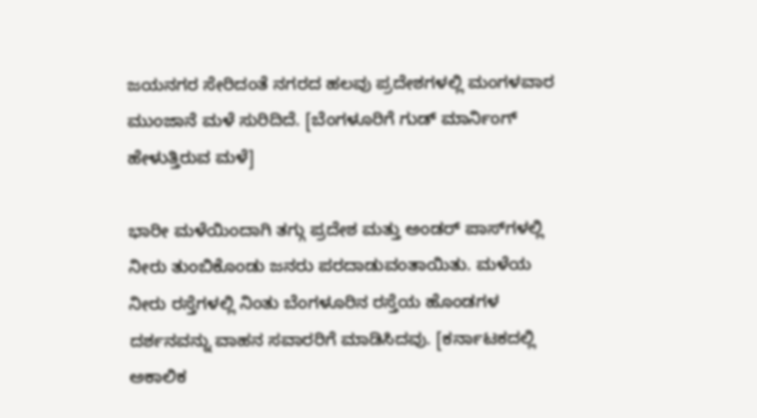ಜಯನಗರ ಸೇರಿದಂತೆ ನಗರದ ಹಲವು ಪ್ರದೇಶಗಳಲ್ಲಿ ಮಂಗಳವಾರ ಮುಂಜಾನೆ ಮಳೆ ಸುರಿದಿದೆ. [ಬೆಂಗಳೂರಿಗೆ ಗುಡ್ ಮಾರ್ನಿಂಗ್ ಹೇಳುತ್ತಿರುವ ಮಳೆ]

ಭಾರೀ ಮಳೆಯಿಂದಾಗಿ ತಗ್ಗು ಪ್ರದೇಶ ಮತ್ತು ಅಂಡರ್ ಪಾಸ್‌ಗಳಲ್ಲಿ ನೀರು ತುಂಬಿಕೊಂಡು ಜನರು ಪರದಾಡುವಂತಾಯಿತು. ಮಳೆಯ ನೀರು ರಸ್ತೆಗಳಲ್ಲಿ ನಿಂತು ಬೆಂಗಳೂರಿನ ರಸ್ತೆಯ ಹೊಂಡಗಳ ದರ್ಶನವನ್ನು ವಾಹನ ಸವಾರರಿಗೆ ಮಾಡಿಸಿದವು. [ಕರ್ನಾಟಕದಲ್ಲಿ ಅಕಾಲಿಕ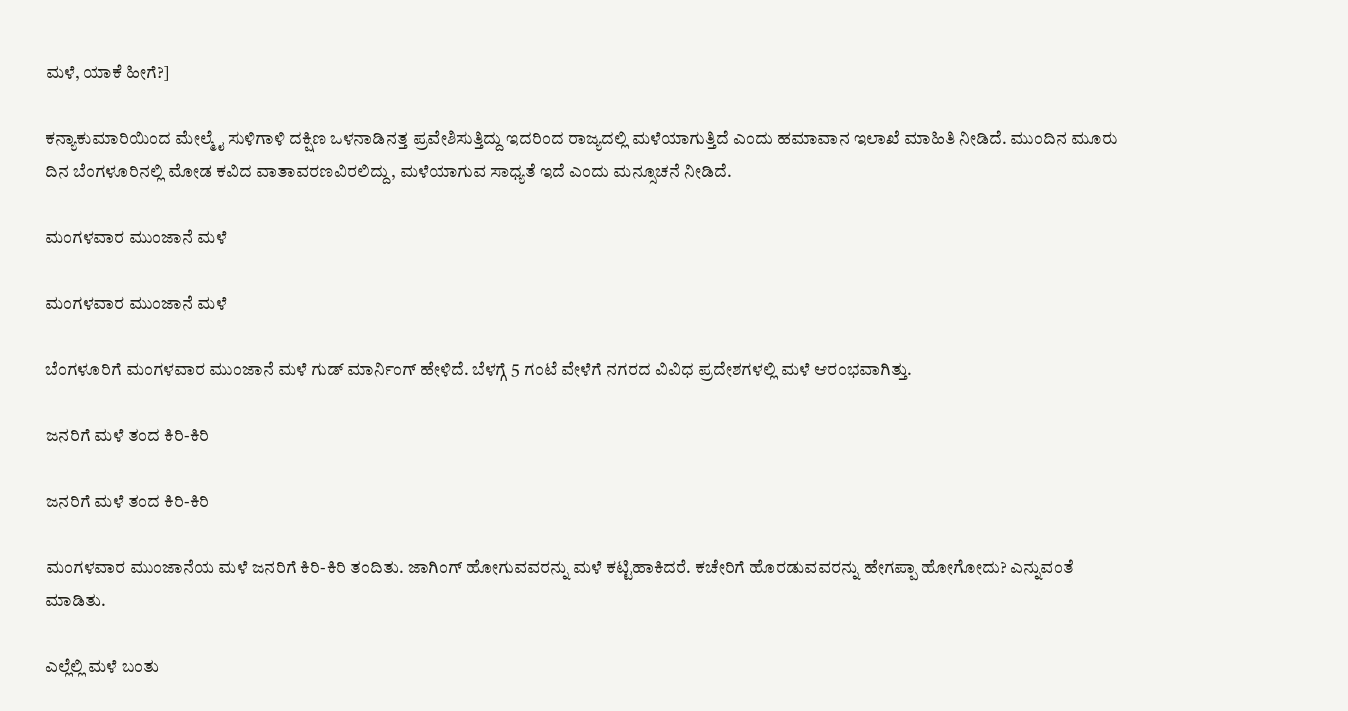ಮಳೆ, ಯಾಕೆ ಹೀಗೆ?]

ಕನ್ಯಾಕುಮಾರಿಯಿಂದ ಮೇಲ್ಮೈ ಸುಳಿಗಾಳಿ ದಕ್ಷಿಣ ಒಳನಾಡಿನತ್ತ ಪ್ರವೇಶಿಸುತ್ತಿದ್ದು ಇದರಿಂದ ರಾಜ್ಯದಲ್ಲಿ ಮಳೆಯಾಗುತ್ತಿದೆ ಎಂದು ಹಮಾವಾನ ಇಲಾಖೆ ಮಾಹಿತಿ ನೀಡಿದೆ. ಮುಂದಿನ ಮೂರು ದಿನ ಬೆಂಗಳೂರಿನಲ್ಲಿ ಮೋಡ ಕವಿದ ವಾತಾವರಣವಿರಲಿದ್ದು, ಮಳೆಯಾಗುವ ಸಾಧ್ಯತೆ ಇದೆ ಎಂದು ಮನ್ಸೂಚನೆ ನೀಡಿದೆ.

ಮಂಗಳವಾರ ಮುಂಜಾನೆ ಮಳೆ

ಮಂಗಳವಾರ ಮುಂಜಾನೆ ಮಳೆ

ಬೆಂಗಳೂರಿಗೆ ಮಂಗಳವಾರ ಮುಂಜಾನೆ ಮಳೆ ಗುಡ್ ಮಾರ್ನಿಂಗ್ ಹೇಳಿದೆ. ಬೆಳಗ್ಗೆ 5 ಗಂಟೆ ವೇಳೆಗೆ ನಗರದ ವಿವಿಧ ಪ್ರದೇಶಗಳಲ್ಲಿ ಮಳೆ ಆರಂಭವಾಗಿತ್ತು.

ಜನರಿಗೆ ಮಳೆ ತಂದ ಕಿರಿ-ಕಿರಿ

ಜನರಿಗೆ ಮಳೆ ತಂದ ಕಿರಿ-ಕಿರಿ

ಮಂಗಳವಾರ ಮುಂಜಾನೆಯ ಮಳೆ ಜನರಿಗೆ ಕಿರಿ-ಕಿರಿ ತಂದಿತು. ಜಾಗಿಂಗ್ ಹೋಗುವವರನ್ನು ಮಳೆ ಕಟ್ಟಿಹಾಕಿದರೆ. ಕಚೇರಿಗೆ ಹೊರಡುವವರನ್ನು ಹೇಗಪ್ಪಾ ಹೋಗೋದು? ಎನ್ನುವಂತೆ ಮಾಡಿತು.

ಎಲ್ಲೆಲ್ಲಿ ಮಳೆ ಬಂತು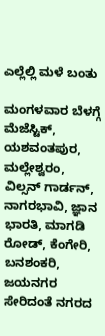ಎಲ್ಲೆಲ್ಲಿ ಮಳೆ ಬಂತು

ಮಂಗಳವಾರ ಬೆಳಗ್ಗೆ ಮೆಜೆಸ್ಟಿಕ್, ಯಶವಂತಪುರ, ಮಲ್ಲೇಶ್ವರಂ, ವಿಲ್ಸನ್ ಗಾರ್ಡನ್, ನಾಗರಭಾವಿ, ಜ್ಞಾನ ಭಾರತಿ, ಮಾಗಡಿ ರೋಡ್, ಕೆಂಗೇರಿ, ಬನಶಂಕರಿ, ಜಯನಗರ ಸೇರಿದಂತೆ ನಗರದ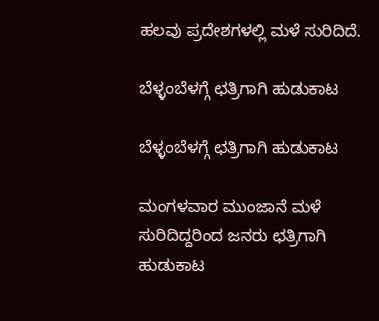ಹಲವು ಪ್ರದೇಶಗಳಲ್ಲಿ ಮಳೆ ಸುರಿದಿದೆ.

ಬೆಳ್ಳಂಬೆಳಗ್ಗೆ ಛತ್ರಿಗಾಗಿ ಹುಡುಕಾಟ

ಬೆಳ್ಳಂಬೆಳಗ್ಗೆ ಛತ್ರಿಗಾಗಿ ಹುಡುಕಾಟ

ಮಂಗಳವಾರ ಮುಂಜಾನೆ ಮಳೆ ಸುರಿದಿದ್ದರಿಂದ ಜನರು ಛತ್ರಿಗಾಗಿ ಹುಡುಕಾಟ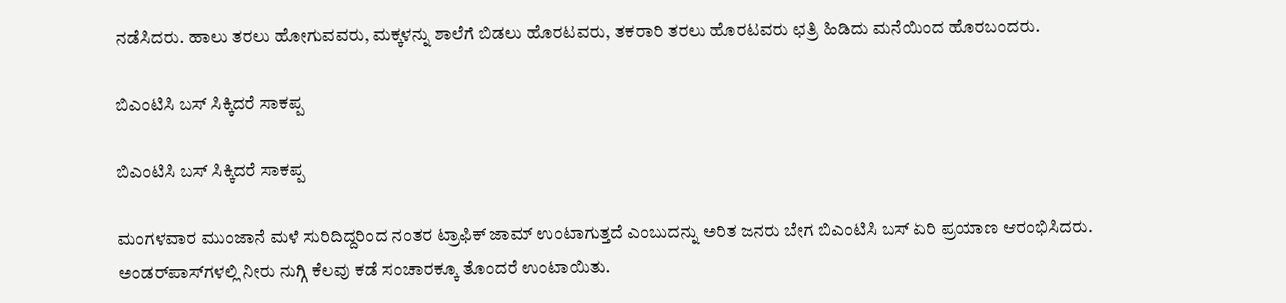ನಡೆಸಿದರು. ಹಾಲು ತರಲು ಹೋಗುವವರು, ಮಕ್ಕಳನ್ನು ಶಾಲೆಗೆ ಬಿಡಲು ಹೊರಟವರು, ತಕರಾರಿ ತರಲು ಹೊರಟವರು ಛತ್ರಿ ಹಿಡಿದು ಮನೆಯಿಂದ ಹೊರಬಂದರು.

ಬಿಎಂಟಿಸಿ ಬಸ್ ಸಿಕ್ಕಿದರೆ ಸಾಕಪ್ಪ

ಬಿಎಂಟಿಸಿ ಬಸ್ ಸಿಕ್ಕಿದರೆ ಸಾಕಪ್ಪ

ಮಂಗಳವಾರ ಮುಂಜಾನೆ ಮಳೆ ಸುರಿದಿದ್ದರಿಂದ ನಂತರ ಟ್ರಾಫಿಕ್ ಜಾಮ್ ಉಂಟಾಗುತ್ತದೆ ಎಂಬುದನ್ನು ಅರಿತ ಜನರು ಬೇಗ ಬಿಎಂಟಿಸಿ ಬಸ್ ಏರಿ ಪ್ರಯಾಣ ಆರಂಭಿಸಿದರು. ಅಂಡರ್‌ಪಾಸ್‌ಗಳಲ್ಲಿ ನೀರು ನುಗ್ಗಿ ಕೆಲವು ಕಡೆ ಸಂಚಾರಕ್ಕೂ ತೊಂದರೆ ಉಂಟಾಯಿತು.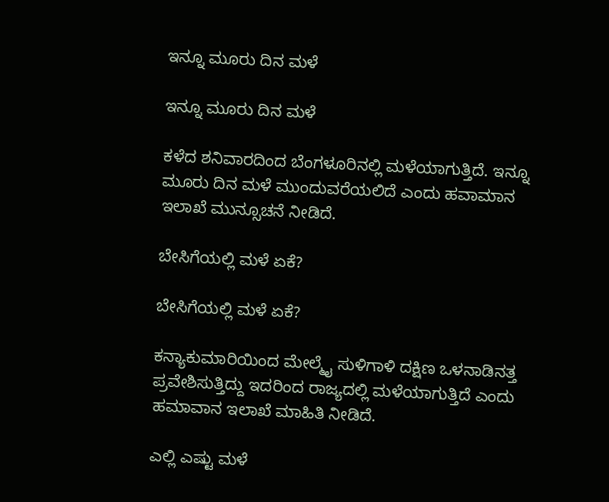ಇನ್ನೂ ಮೂರು ದಿನ ಮಳೆ

ಇನ್ನೂ ಮೂರು ದಿನ ಮಳೆ

ಕಳೆದ ಶನಿವಾರದಿಂದ ಬೆಂಗಳೂರಿನಲ್ಲಿ ಮಳೆಯಾಗುತ್ತಿದೆ. ಇನ್ನೂ ಮೂರು ದಿನ ಮಳೆ ಮುಂದುವರೆಯಲಿದೆ ಎಂದು ಹವಾಮಾನ ಇಲಾಖೆ ಮುನ್ಸೂಚನೆ ನೀಡಿದೆ.

ಬೇಸಿಗೆಯಲ್ಲಿ ಮಳೆ ಏಕೆ?

ಬೇಸಿಗೆಯಲ್ಲಿ ಮಳೆ ಏಕೆ?

ಕನ್ಯಾಕುಮಾರಿಯಿಂದ ಮೇಲ್ಮೈ ಸುಳಿಗಾಳಿ ದಕ್ಷಿಣ ಒಳನಾಡಿನತ್ತ ಪ್ರವೇಶಿಸುತ್ತಿದ್ದು ಇದರಿಂದ ರಾಜ್ಯದಲ್ಲಿ ಮಳೆಯಾಗುತ್ತಿದೆ ಎಂದು ಹಮಾವಾನ ಇಲಾಖೆ ಮಾಹಿತಿ ನೀಡಿದೆ.

ಎಲ್ಲಿ ಎಷ್ಟು ಮಳೆ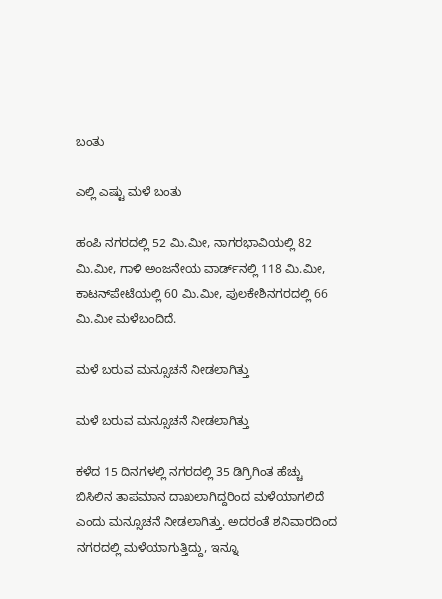ಬಂತು

ಎಲ್ಲಿ ಎಷ್ಟು ಮಳೆ ಬಂತು

ಹಂಪಿ ನಗರದಲ್ಲಿ 52 ಮಿ.ಮೀ, ನಾಗರಭಾವಿಯಲ್ಲಿ 82 ಮಿ.ಮೀ, ಗಾಳಿ ಅಂಜನೇಯ ವಾರ್ಡ್‌ನಲ್ಲಿ 118 ಮಿ.ಮೀ, ಕಾಟನ್‍ಪೇಟೆಯಲ್ಲಿ 60 ಮಿ.ಮೀ, ಪುಲಕೇಶಿನಗರದಲ್ಲಿ 66 ಮಿ.ಮೀ ಮಳೆಬಂದಿದೆ.

ಮಳೆ ಬರುವ ಮನ್ಸೂಚನೆ ನೀಡಲಾಗಿತ್ತು

ಮಳೆ ಬರುವ ಮನ್ಸೂಚನೆ ನೀಡಲಾಗಿತ್ತು

ಕಳೆದ 15 ದಿನಗಳಲ್ಲಿ ನಗರದಲ್ಲಿ 35 ಡಿಗ್ರಿಗಿಂತ ಹೆಚ್ಚು ಬಿಸಿಲಿನ ತಾಪಮಾನ ದಾಖಲಾಗಿದ್ದರಿಂದ ಮಳೆಯಾಗಲಿದೆ ಎಂದು ಮನ್ಸೂಚನೆ ನೀಡಲಾಗಿತ್ತು. ಅದರಂತೆ ಶನಿವಾರದಿಂದ ನಗರದಲ್ಲಿ ಮಳೆಯಾಗುತ್ತಿದ್ದು, ಇನ್ನೂ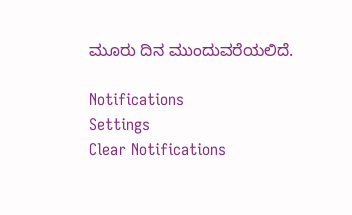ಮೂರು ದಿನ ಮುಂದುವರೆಯಲಿದೆ.

Notifications
Settings
Clear Notifications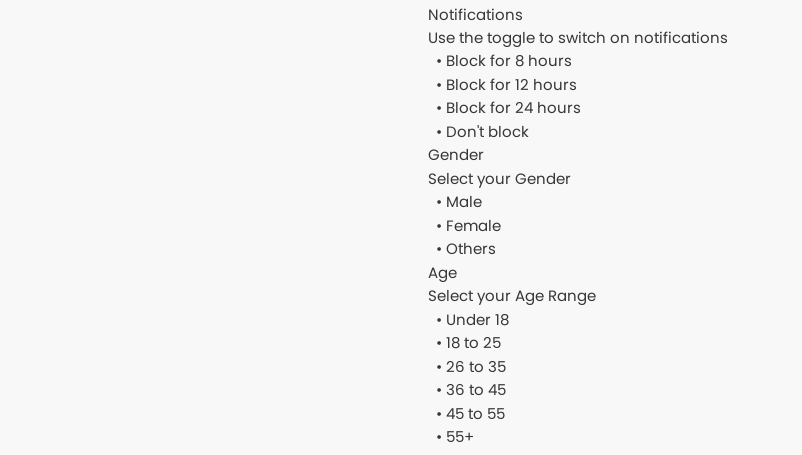Notifications
Use the toggle to switch on notifications
  • Block for 8 hours
  • Block for 12 hours
  • Block for 24 hours
  • Don't block
Gender
Select your Gender
  • Male
  • Female
  • Others
Age
Select your Age Range
  • Under 18
  • 18 to 25
  • 26 to 35
  • 36 to 45
  • 45 to 55
  • 55+